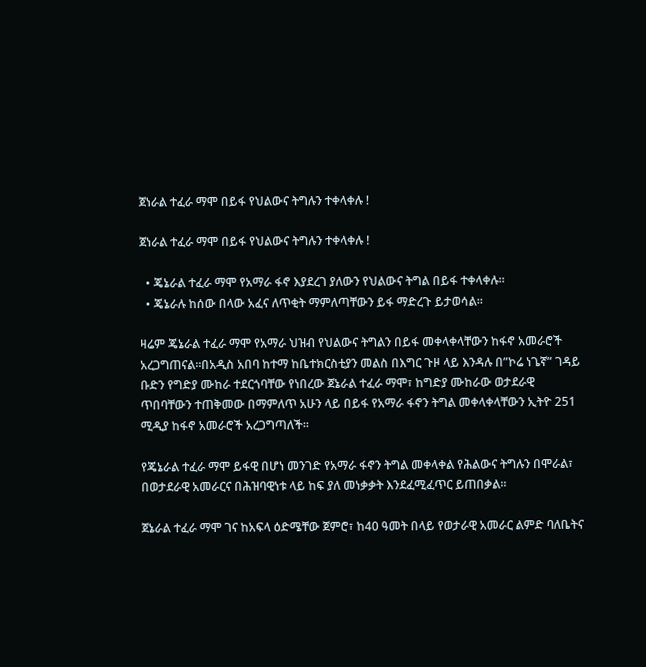ጀነራል ተፈራ ማሞ በይፋ የህልውና ትግሉን ተቀላቀሉ !

ጀነራል ተፈራ ማሞ በይፋ የህልውና ትግሉን ተቀላቀሉ !

  • ጄኔራል ተፈራ ማሞ የአማራ ፋኖ እያደረገ ያለውን የህልውና ትግል በይፋ ተቀላቀሉ።
  • ጄኔራሉ ከሰው በላው አፈና ለጥቂት ማምለጣቸውን ይፋ ማድረጉ ይታወሳል።

ዛሬም ጄኔራል ተፈራ ማሞ የአማራ ህዝብ የህልውና ትግልን በይፋ መቀላቀላቸውን ከፋኖ አመራሮች አረጋግጠናል።በአዲስ አበባ ከተማ ከቤተክርስቲያን መልስ በእግር ጉዞ ላይ እንዳሉ በ”ኮሬ ነጌኛ” ገዳይ ቡድን የግድያ ሙከራ ተደርጎባቸው የነበረው ጀኔራል ተፈራ ማሞ፣ ከግድያ ሙከራው ወታደራዊ ጥበባቸውን ተጠቅመው በማምለጥ አሁን ላይ በይፋ የአማራ ፋኖን ትግል መቀላቀላቸውን ኢትዮ 251 ሚዲያ ከፋኖ አመራሮች አረጋግጣለች፡፡

የጄኔራል ተፈራ ማሞ ይፋዊ በሆነ መንገድ የአማራ ፋኖን ትግል መቀላቀል የሕልውና ትግሉን በሞራል፣ በወታደራዊ አመራርና በሕዝባዊነቱ ላይ ከፍ ያለ መነቃቃት እንደፈሚፈጥር ይጠበቃል፡፡

ጀኔራል ተፈራ ማሞ ገና ከአፍላ ዕድሜቸው ጀምሮ፣ ከ40 ዓመት በላይ የወታራዊ አመራር ልምድ ባለቤትና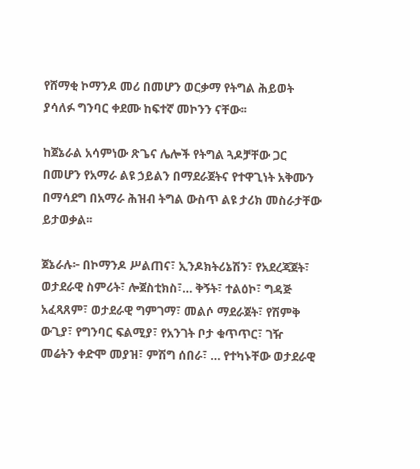የሸማቂ ኮማንዶ መሪ በመሆን ወርቃማ የትግል ሕይወት ያሳለፉ ግንባር ቀደሙ ከፍተኛ መኮንን ናቸው፡፡

ከጀኔራል አሳምነው ጽጌና ሌሎች የትግል ጓዶቻቸው ጋር በመሆን የአማራ ልዩ ኃይልን በማደራጀትና የተዋጊነት አቅሙን በማሳደግ በአማራ ሕዝብ ትግል ውስጥ ልዩ ታሪክ መስራታቸው ይታወቃል፡፡

ጀኔራሉ፦ በኮማንዶ ሥልጠና፣ ኢንዶክትሪኔሽን፣ የአደረጃጀት፣ ወታደራዊ ስምሪት፣ ሎጀስቲክስ፣… ቅኝት፣ ተልዕኮ፣ ግዳጅ አፈጻጸም፣ ወታደራዊ ግምገማ፣ መልሶ ማደራጀት፣ የሽምቅ ውጊያ፣ የግንባር ፍልሚያ፣ የአንገት ቦታ ቁጥጥር፣ ገዥ መሬትን ቀድሞ መያዝ፣ ምሽግ ሰበራ፣ … የተካኑቸው ወታደራዊ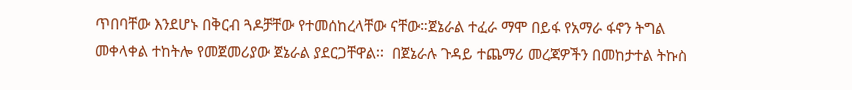ጥበባቸው እንደሆኑ በቅርብ ጓዶቻቸው የተመሰከረላቸው ናቸው።ጀኔራል ተፈራ ማሞ በይፋ የአማራ ፋኖን ትግል መቀላቀል ተከትሎ የመጀመሪያው ጀኔራል ያደርጋቸዋል፡፡  በጀኔራሉ ጉዳይ ተጨማሪ መረጃዎችን በመከታተል ትኩስ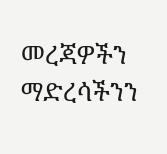መረጃዎችን  ማድረሳችንን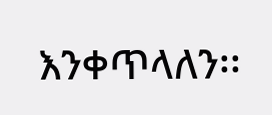እንቀጥላለን፡፡